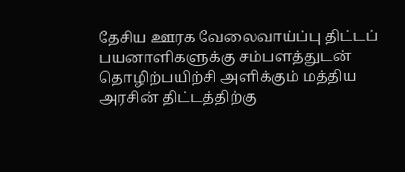தேசிய ஊரக வேலைவாய்ப்பு திட்டப் பயனாளிகளுக்கு சம்பளத்துடன் தொழிற்பயிற்சி அளிக்கும் மத்திய அரசின் திட்டத்திற்கு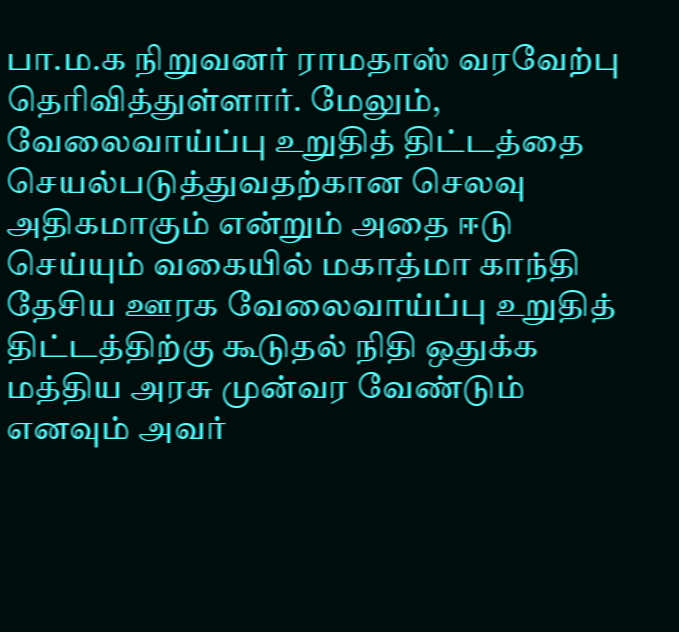பா.ம.க நிறுவனர் ராமதாஸ் வரவேற்பு தெரிவித்துள்ளார். மேலும், வேலைவாய்ப்பு உறுதித் திட்டத்தை செயல்படுத்துவதற்கான செலவு அதிகமாகும் என்றும் அதை ஈடு செய்யும் வகையில் மகாத்மா காந்தி தேசிய ஊரக வேலைவாய்ப்பு உறுதித் திட்டத்திற்கு கூடுதல் நிதி ஒதுக்க மத்திய அரசு முன்வர வேண்டும் எனவும் அவர்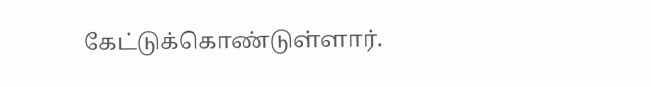கேட்டுக்கொண்டுள்ளார்.